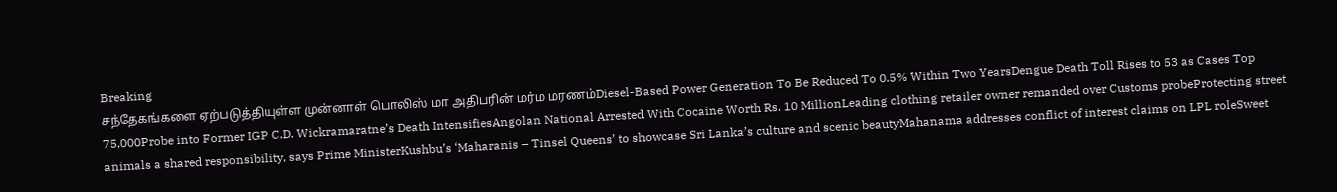Breaking
சந்தேகங்களை ஏற்படுத்தியுள்ள முன்னாள் பொலிஸ் மா அதிபரின் மர்ம மரணம்Diesel-Based Power Generation To Be Reduced To 0.5% Within Two YearsDengue Death Toll Rises to 53 as Cases Top 75,000Probe into Former IGP C.D. Wickramaratne’s Death IntensifiesAngolan National Arrested With Cocaine Worth Rs. 10 MillionLeading clothing retailer owner remanded over Customs probeProtecting street animals a shared responsibility, says Prime MinisterKushbu’s ‘Maharanis – Tinsel Queens’ to showcase Sri Lanka’s culture and scenic beautyMahanama addresses conflict of interest claims on LPL roleSweet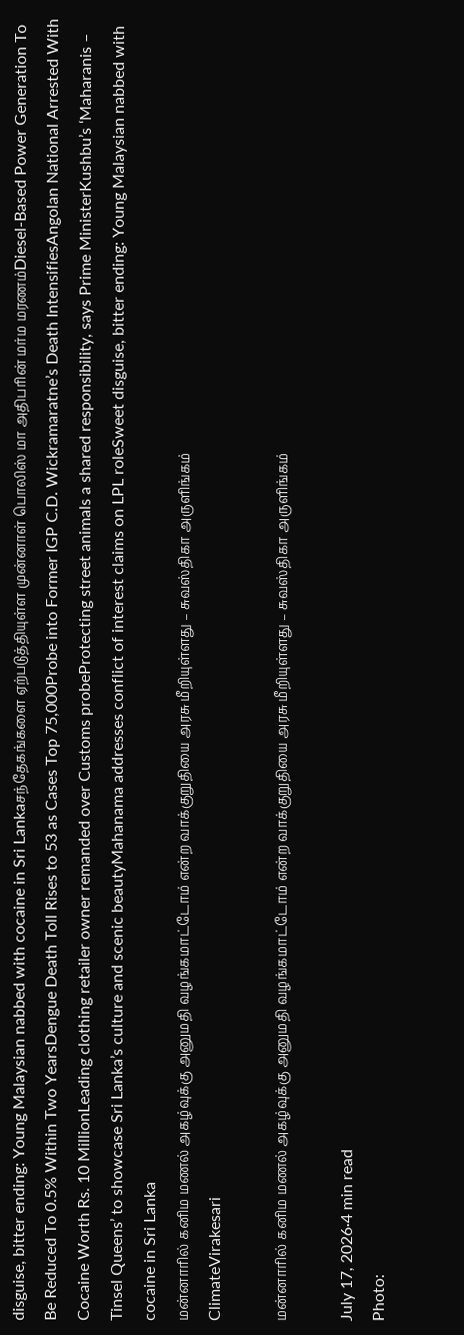disguise, bitter ending: Young Malaysian nabbed with cocaine in Sri Lankaசந்தேகங்களை ஏற்படுத்தியுள்ள முன்னாள் பொலிஸ் மா அதிபரின் மர்ம மரணம்Diesel-Based Power Generation To Be Reduced To 0.5% Within Two YearsDengue Death Toll Rises to 53 as Cases Top 75,000Probe into Former IGP C.D. Wickramaratne’s Death IntensifiesAngolan National Arrested With Cocaine Worth Rs. 10 MillionLeading clothing retailer owner remanded over Customs probeProtecting street animals a shared responsibility, says Prime MinisterKushbu’s ‘Maharanis – Tinsel Queens’ to showcase Sri Lanka’s culture and scenic beautyMahanama addresses conflict of interest claims on LPL roleSweet disguise, bitter ending: Young Malaysian nabbed with cocaine in Sri Lanka
மன்னாரில் கனிம மணல் அகழ்வுக்கு அனுமதி வழங்கமாட்டோம் என்ற வாக்குறுதியை அரசு மீறியுள்ளது – சுவஸ்திகா அருளிங்கம்
ClimateVirakesari

மன்னாரில் கனிம மணல் அகழ்வுக்கு அனுமதி வழங்கமாட்டோம் என்ற வாக்குறுதியை அரசு மீறியுள்ளது – சுவஸ்திகா அருளிங்கம்

July 17, 2026·4 min read
Photo: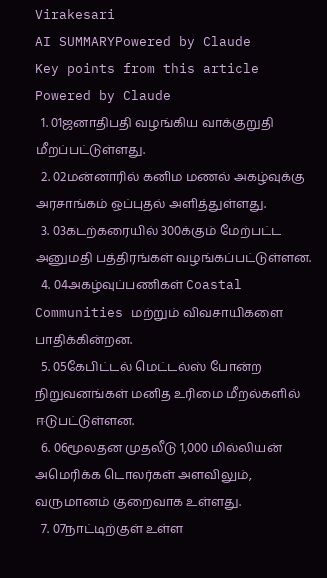Virakesari
AI SUMMARYPowered by Claude
Key points from this article
Powered by Claude
  1. 01ஜனாதிபதி வழங்கிய வாக்குறுதி மீறப்பட்டுள்ளது.
  2. 02மன்னாரில் கனிம மணல் அகழ்வுக்கு அரசாங்கம் ஒப்புதல் அளித்துள்ளது.
  3. 03கடற்கரையில் 300க்கும் மேற்பட்ட அனுமதி பத்திரங்கள் வழங்கப்பட்டுள்ளன.
  4. 04அகழ்வுப்பணிகள் Coastal Communities மற்றும் விவசாயிகளை பாதிக்கின்றன.
  5. 05கேபிட்டல் மெட்டல்ஸ் போன்ற நிறுவனங்கள் மனித உரிமை மீறல்களில் ஈடுபட்டுள்ளன.
  6. 06மூலதன முதலீடு 1,000 மில்லியன் அமெரிக்க டொலர்கள் அளவிலும், வருமானம் குறைவாக உள்ளது.
  7. 07நாட்டிற்குள் உள்ள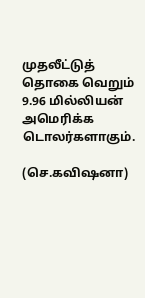முதலீட்டுத் தொகை வெறும் 9.96 மில்லியன் அமெரிக்க டொலர்களாகும்.

(செ.கவிஷனா)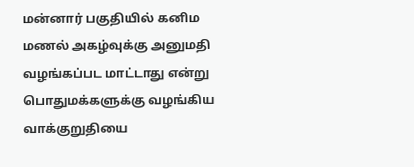மன்னார் பகுதியில் கனிம மணல் அகழ்வுக்கு அனுமதி வழங்கப்பட மாட்டாது என்று பொதுமக்களுக்கு வழங்கிய வாக்குறுதியை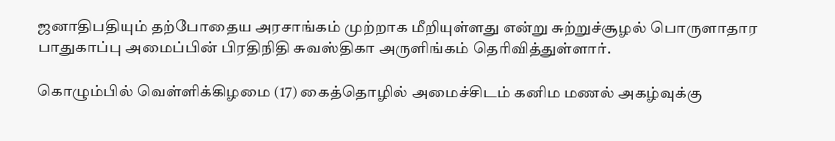ஜனாதிபதியும் தற்போதைய அரசாங்கம் முற்றாக மீறியுள்ளது என்று சுற்றுச்சூழல் பொருளாதார பாதுகாப்பு அமைப்பின் பிரதிநிதி சுவஸ்திகா அருளிங்கம் தெரிவித்துள்ளார்.

கொழும்பில் வெள்ளிக்கிழமை (17) கைத்தொழில் அமைச்சிடம் கனிம மணல் அகழ்வுக்கு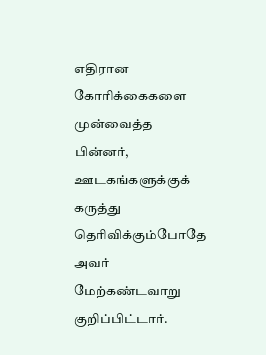எதிரான கோரிக்கைகளை முன்வைத்த பின்னர், ஊடகங்களுக்குக் கருத்து தெரிவிக்கும்போதே அவர் மேற்கண்டவாறு குறிப்பிட்டார்.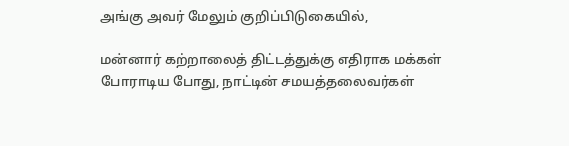அங்கு அவர் மேலும் குறிப்பிடுகையில்,

மன்னார் கற்றாலைத் திட்டத்துக்கு எதிராக மக்கள் போராடிய போது, நாட்டின் சமயத்தலைவர்கள்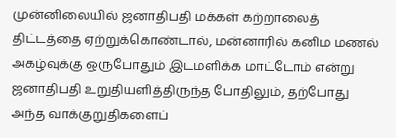முன்னிலையில் ஜனாதிபதி மக்கள் கற்றாலைத் திட்டத்தை ஏற்றுக்கொண்டால், மன்னாரில் கனிம மணல் அகழ்வுக்கு ஒருபோதும் இடமளிக்க மாட்டோம் என்று ஜனாதிபதி உறுதியளித்திருந்த போதிலும், தற்போது அந்த வாக்குறுதிகளைப்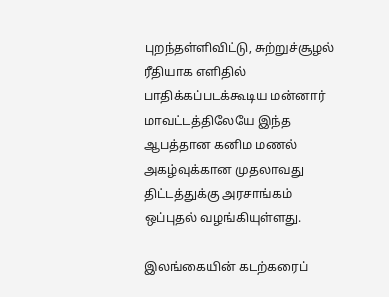புறந்தள்ளிவிட்டு, சுற்றுச்சூழல் ரீதியாக எளிதில் பாதிக்கப்படக்கூடிய மன்னார் மாவட்டத்திலேயே இந்த ஆபத்தான கனிம மணல் அகழ்வுக்கான முதலாவது திட்டத்துக்கு அரசாங்கம் ஒப்புதல் வழங்கியுள்ளது.

இலங்கையின் கடற்கரைப்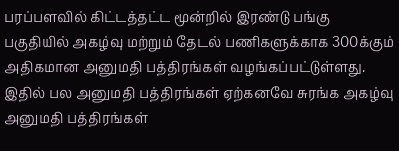பரப்பளவில் கிட்டத்தட்ட மூன்றில் இரண்டு பங்கு பகுதியில் அகழ்வு மற்றும் தேடல் பணிகளுக்காக 300க்கும் அதிகமான அனுமதி பத்திரங்கள் வழங்கப்பட்டுள்ளது. இதில் பல அனுமதி பத்திரங்கள் ஏற்கனவே சுரங்க அகழ்வு அனுமதி பத்திரங்கள்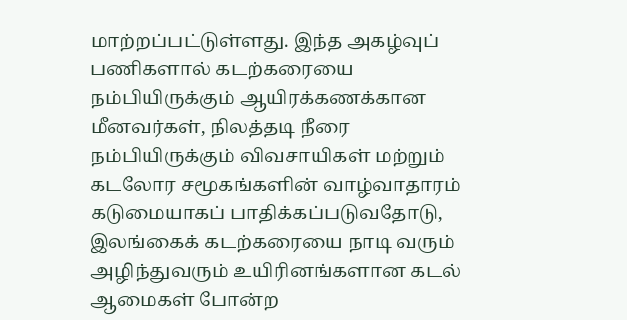மாற்றப்பட்டுள்ளது. இந்த அகழ்வுப் பணிகளால் கடற்கரையை நம்பியிருக்கும் ஆயிரக்கணக்கான மீனவர்கள், நிலத்தடி நீரை நம்பியிருக்கும் விவசாயிகள் மற்றும் கடலோர சமூகங்களின் வாழ்வாதாரம் கடுமையாகப் பாதிக்கப்படுவதோடு, இலங்கைக் கடற்கரையை நாடி வரும் அழிந்துவரும் உயிரினங்களான கடல் ஆமைகள் போன்ற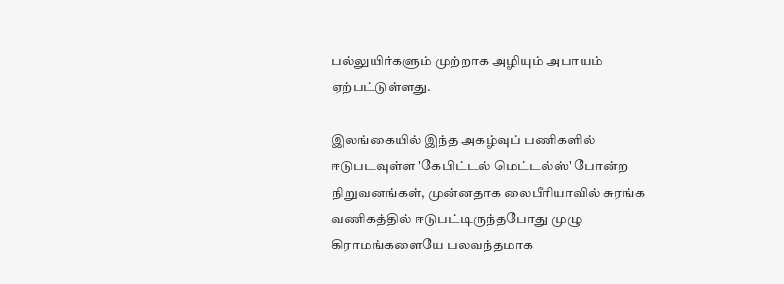பல்லுயிர்களும் முற்றாக அழியும் அபாயம் ஏற்பட்டுள்ளது.

இலங்கையில் இந்த அகழ்வுப் பணிகளில் ஈடுபடவுள்ள 'கேபிட்டல் மெட்டல்ஸ்' போன்ற நிறுவனங்கள், முன்னதாக லைபீரியாவில் சுரங்க வணிகத்தில் ஈடுபட்டிருந்தபோது முழு கிராமங்களையே பலவந்தமாக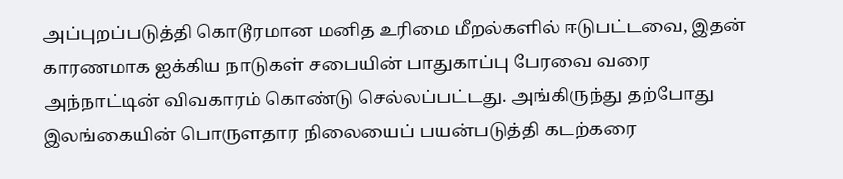அப்புறப்படுத்தி கொடூரமான மனித உரிமை மீறல்களில் ஈடுபட்டவை, இதன் காரணமாக ஐக்கிய நாடுகள் சபையின் பாதுகாப்பு பேரவை வரை அந்நாட்டின் விவகாரம் கொண்டு செல்லப்பட்டது. அங்கிருந்து தற்போது இலங்கையின் பொருளதார நிலையைப் பயன்படுத்தி கடற்கரை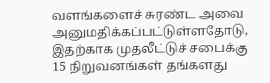வளங்களைச் சுரண்ட அவை அனுமதிக்கப்பட்டுள்ளதோடு, இதற்காக முதலீட்டுச் சபைக்கு 15 நிறுவனங்கள் தங்களது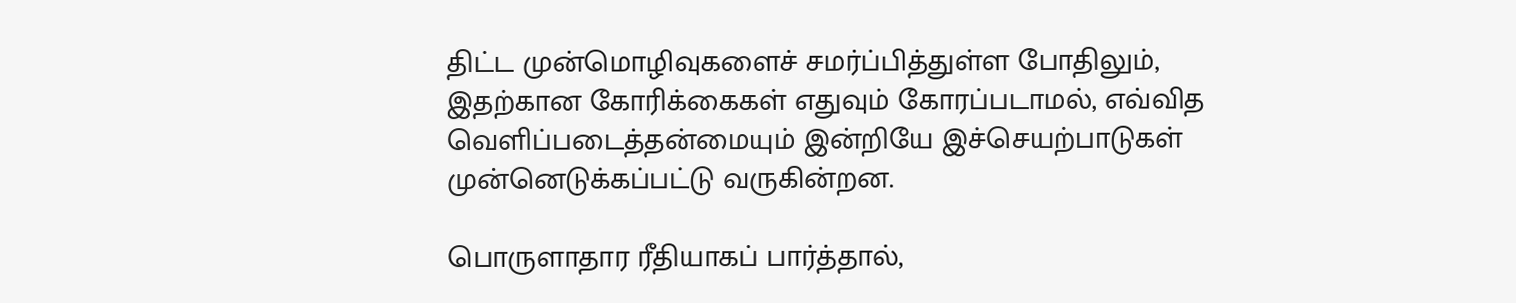திட்ட முன்மொழிவுகளைச் சமர்ப்பித்துள்ள போதிலும், இதற்கான கோரிக்கைகள் எதுவும் கோரப்படாமல், எவ்வித வெளிப்படைத்தன்மையும் இன்றியே இச்செயற்பாடுகள் முன்னெடுக்கப்பட்டு வருகின்றன.

பொருளாதார ரீதியாகப் பார்த்தால்,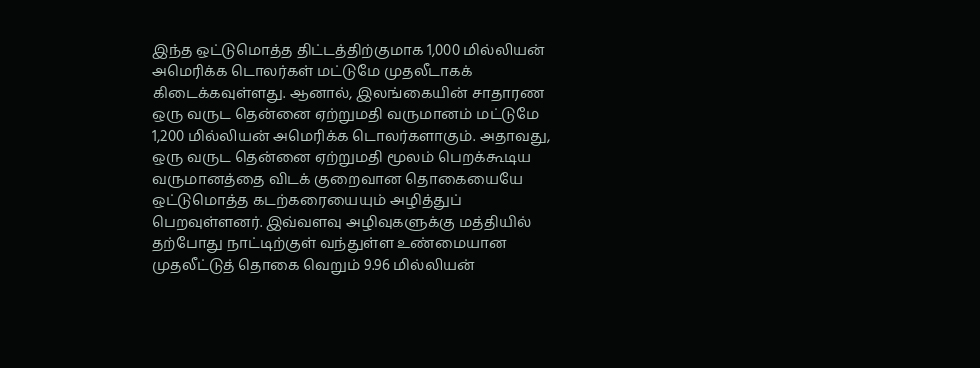இந்த ஒட்டுமொத்த திட்டத்திற்குமாக 1,000 மில்லியன் அமெரிக்க டொலர்கள் மட்டுமே முதலீடாகக் கிடைக்கவுள்ளது. ஆனால், இலங்கையின் சாதாரண ஒரு வருட தென்னை ஏற்றுமதி வருமானம் மட்டுமே 1,200 மில்லியன் அமெரிக்க டொலர்களாகும். அதாவது, ஒரு வருட தென்னை ஏற்றுமதி மூலம் பெறக்கூடிய வருமானத்தை விடக் குறைவான தொகையையே ஒட்டுமொத்த கடற்கரையையும் அழித்துப் பெறவுள்ளனர். இவ்வளவு அழிவுகளுக்கு மத்தியில் தற்போது நாட்டிற்குள் வந்துள்ள உண்மையான முதலீட்டுத் தொகை வெறும் 9.96 மில்லியன்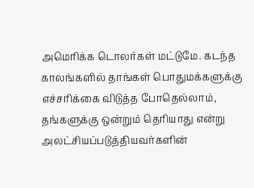அமெரிக்க டொலர்கள் மட்டுமே. கடந்த காலங்களில் தாங்கள் பொதுமக்களுக்கு எச்சரிக்கை விடுத்த போதெல்லாம், தங்களுக்கு ஒன்றும் தெரியாது என்று அலட்சியப்படுத்தியவர்களின்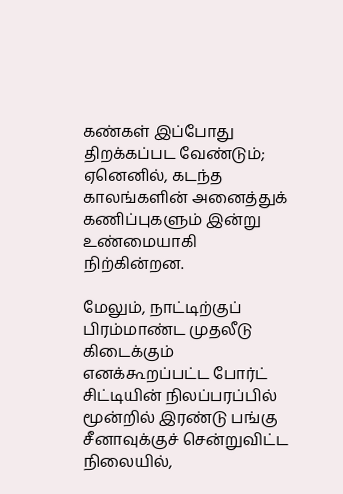கண்கள் இப்போது திறக்கப்பட வேண்டும்; ஏனெனில், கடந்த காலங்களின் அனைத்துக் கணிப்புகளும் இன்று உண்மையாகி நிற்கின்றன.

மேலும், நாட்டிற்குப் பிரம்மாண்ட முதலீடு கிடைக்கும் எனக்கூறப்பட்ட போர்ட் சிட்டியின் நிலப்பரப்பில் மூன்றில் இரண்டு பங்கு சீனாவுக்குச் சென்றுவிட்ட நிலையில்,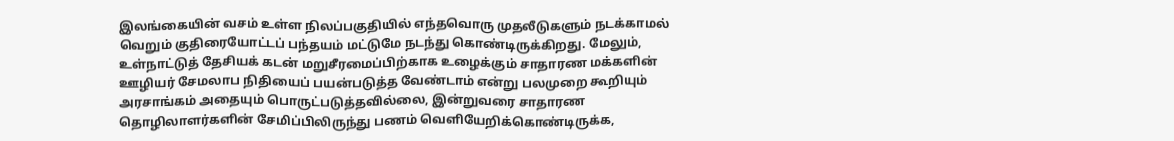இலங்கையின் வசம் உள்ள நிலப்பகுதியில் எந்தவொரு முதலீடுகளும் நடக்காமல் வெறும் குதிரையோட்டப் பந்தயம் மட்டுமே நடந்து கொண்டிருக்கிறது. மேலும், உள்நாட்டுத் தேசியக் கடன் மறுசீரமைப்பிற்காக உழைக்கும் சாதாரண மக்களின் ஊழியர் சேமலாப நிதியைப் பயன்படுத்த வேண்டாம் என்று பலமுறை கூறியும் அரசாங்கம் அதையும் பொருட்படுத்தவில்லை, இன்றுவரை சாதாரண தொழிலாளர்களின் சேமிப்பிலிருந்து பணம் வெளியேறிக்கொண்டிருக்க,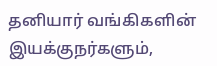தனியார் வங்கிகளின் இயக்குநர்களும்,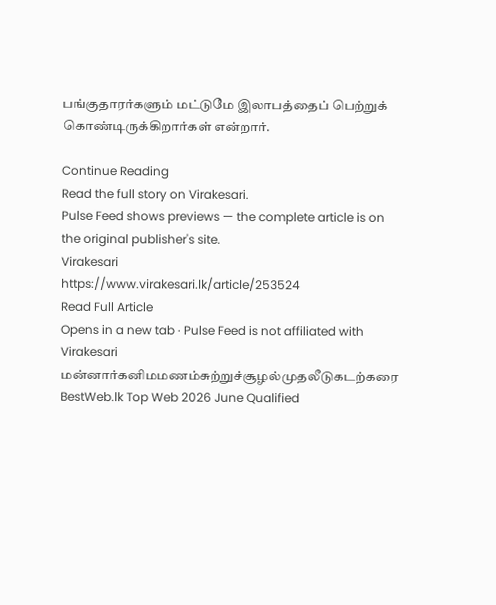பங்குதாரர்களும் மட்டுமே இலாபத்தைப் பெற்றுக் கொண்டிருக்கிறார்கள் என்றார்.

Continue Reading
Read the full story on Virakesari.
Pulse Feed shows previews — the complete article is on the original publisher's site.
Virakesari
https://www.virakesari.lk/article/253524
Read Full Article
Opens in a new tab · Pulse Feed is not affiliated with Virakesari
மன்னார்கனிமமணம்சுற்றுச்சூழல்முதலீடுகடற்கரை
BestWeb.lk Top Web 2026 June Qualified